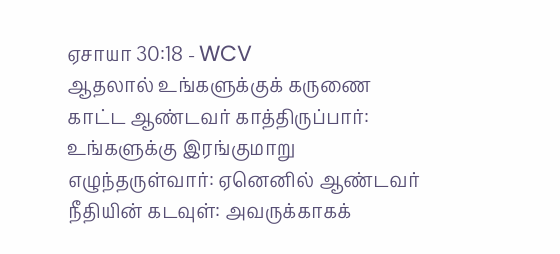ஏசாயா 30:18 - WCV
ஆதலால் உங்களுக்குக் கருணை காட்ட ஆண்டவர் காத்திருப்பார்: உங்களுக்கு இரங்குமாறு எழுந்தருள்வார்: ஏனெனில் ஆண்டவர் நீதியின் கடவுள்: அவருக்காகக்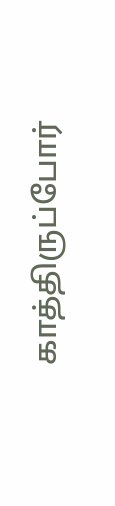காத்திருப்போர்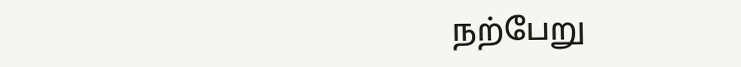நற்பேறு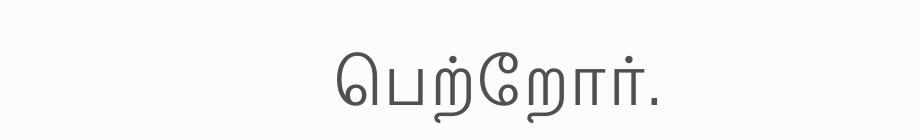பெற்றோர்.